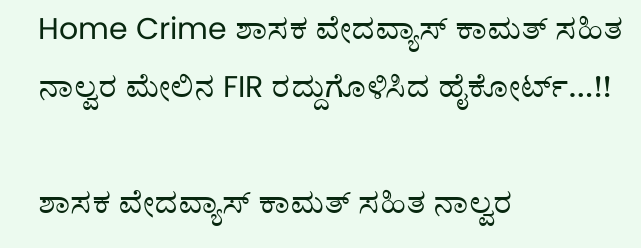Home Crime ಶಾಸಕ ವೇದವ್ಯಾಸ್‌ ಕಾಮತ್‌ ಸಹಿತ ನಾಲ್ವರ ಮೇಲಿನ FIR ರದ್ದುಗೊಳಿಸಿದ ಹೈಕೋರ್ಟ್…!!

ಶಾಸಕ ವೇದವ್ಯಾಸ್‌ ಕಾಮತ್‌ ಸಹಿತ ನಾಲ್ವರ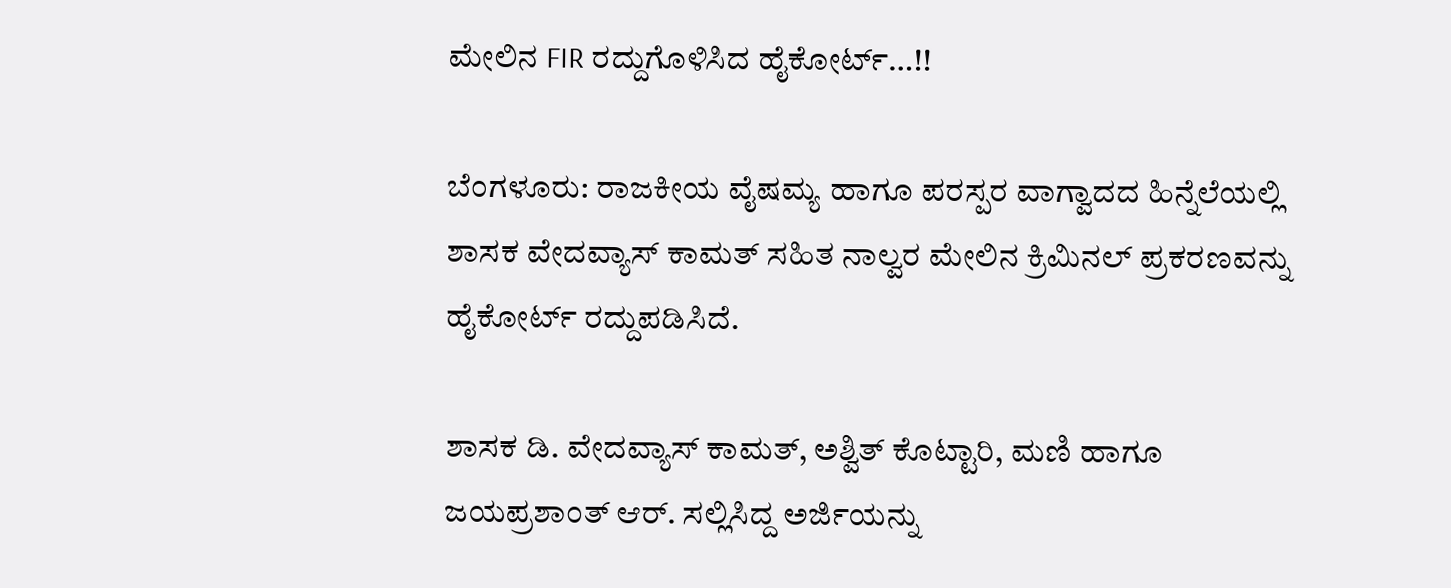ಮೇಲಿನ FIR ರದ್ದುಗೊಳಿಸಿದ ಹೈಕೋರ್ಟ್…!!

ಬೆಂಗಳೂರು: ರಾಜಕೀಯ ವೈಷಮ್ಯ ಹಾಗೂ ಪರಸ್ಪರ ವಾಗ್ವಾದದ ಹಿನ್ನೆಲೆಯಲ್ಲಿ ಶಾಸಕ ವೇದವ್ಯಾಸ್ ಕಾಮತ್ ಸಹಿತ ನಾಲ್ವರ ಮೇಲಿನ ಕ್ರಿಮಿನಲ್ ಪ್ರಕರಣವನ್ನು ಹೈಕೋರ್ಟ್ ರದ್ದುಪಡಿಸಿದೆ.

ಶಾಸಕ ಡಿ. ವೇದವ್ಯಾಸ್ ಕಾಮತ್, ಅಶ್ವಿತ್ ಕೊಟ್ಟಾರಿ, ಮಣಿ ಹಾಗೂ ಜಯಪ್ರಶಾಂತ್ ಆರ್. ಸಲ್ಲಿಸಿದ್ದ ಅರ್ಜಿಯನ್ನು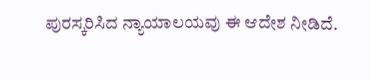ಪುರಸ್ಕರಿಸಿದ ನ್ಯಾಯಾಲಯವು ಈ ಆದೇಶ ನೀಡಿದೆ.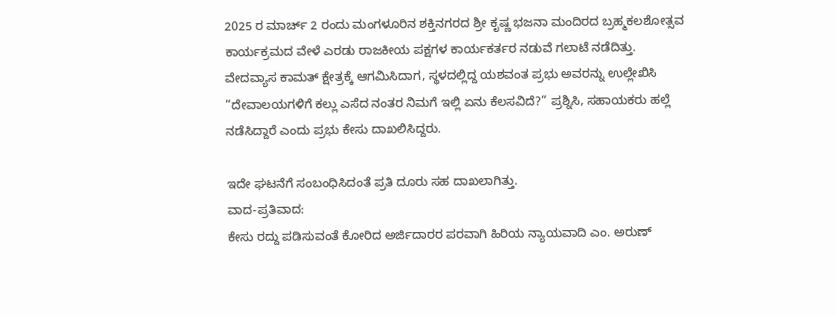2025 ರ ಮಾರ್ಚ್ 2 ರಂದು ಮಂಗಳೂರಿನ ಶಕ್ತಿನಗರದ ಶ್ರೀ ಕೃಷ್ಣ ಭಜನಾ ಮಂದಿರದ ಬ್ರಹ್ಮಕಲಶೋತ್ಸವ ಕಾರ್ಯಕ್ರಮದ ವೇಳೆ ಎರಡು ರಾಜಕೀಯ ಪಕ್ಷಗಳ ಕಾರ್ಯಕರ್ತರ ನಡುವೆ ಗಲಾಟೆ ನಡೆದಿತ್ತು.
ವೇದವ್ಯಾಸ ಕಾಮತ್ ಕ್ಷೇತ್ರಕ್ಕೆ ಆಗಮಿಸಿದಾಗ, ಸ್ಥಳದಲ್ಲಿದ್ದ ಯಶವಂತ ಪ್ರಭು ಅವರನ್ನು ಉಲ್ಲೇಖಿಸಿ “ದೇವಾಲಯಗಳಿಗೆ ಕಲ್ಲು ಎಸೆದ ನಂತರ ನಿಮಗೆ ಇಲ್ಲಿ ಏನು ಕೆಲಸವಿದೆ?” ಪ್ರಶ್ನಿಸಿ, ಸಹಾಯಕರು ಹಲ್ಲೆ ನಡೆಸಿದ್ದಾರೆ ಎಂದು ಪ್ರಭು ಕೇಸು ದಾಖಲಿಸಿದ್ದರು.

ಇದೇ ಘಟನೆಗೆ ಸಂಬಂಧಿಸಿದಂತೆ ಪ್ರತಿ ದೂರು ಸಹ ದಾಖಲಾಗಿತ್ತು.
ವಾದ-ಪ್ರತಿವಾದ:
ಕೇಸು ರದ್ದು ಪಡಿಸುವಂತೆ ಕೋರಿದ ಅರ್ಜಿದಾರರ ಪರವಾಗಿ ಹಿರಿಯ ನ್ಯಾಯವಾದಿ ಎಂ. ಅರುಣ್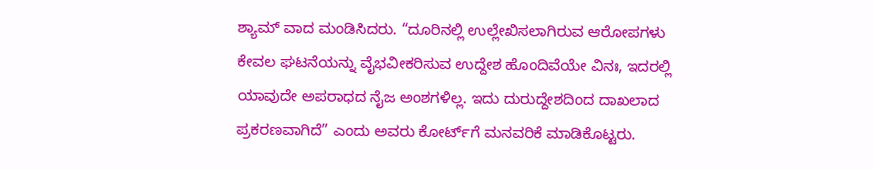ಶ್ಯಾಮ್ ವಾದ ಮಂಡಿಸಿದರು. “ದೂರಿನಲ್ಲಿ ಉಲ್ಲೇಖಿಸಲಾಗಿರುವ ಆರೋಪಗಳು ಕೇವಲ ಘಟನೆಯನ್ನು ವೈಭವೀಕರಿಸುವ ಉದ್ದೇಶ ಹೊಂದಿವೆಯೇ ವಿನಃ, ಇದರಲ್ಲಿ ಯಾವುದೇ ಅಪರಾಧದ ನೈಜ ಅಂಶಗಳಿಲ್ಲ. ಇದು ದುರುದ್ದೇಶದಿಂದ ದಾಖಲಾದ ಪ್ರಕರಣವಾಗಿದೆ” ಎಂದು ಅವರು ಕೋರ್ಟ್‌ಗೆ ಮನವರಿಕೆ ಮಾಡಿಕೊಟ್ಟರು.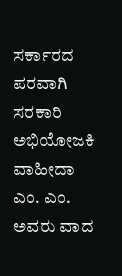ಸರ್ಕಾರದ ಪರವಾಗಿ ಸರಕಾರಿ ಅಭಿಯೋಜಕಿ ವಾಹೀದಾ ಎಂ. ಎಂ. ಅವರು ವಾದ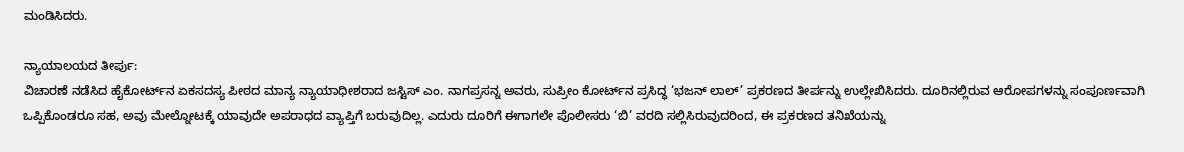ಮಂಡಿಸಿದರು.

ನ್ಯಾಯಾಲಯದ ತೀರ್ಪು:
ವಿಚಾರಣೆ ನಡೆಸಿದ ಹೈಕೋರ್ಟ್‌ನ ಏಕಸದಸ್ಯ ಪೀಠದ ಮಾನ್ಯ ನ್ಯಾಯಾಧೀಶರಾದ ಜಸ್ಟಿಸ್ ಎಂ. ನಾಗಪ್ರಸನ್ನ ಅವರು, ಸುಪ್ರೀಂ ಕೋರ್ಟ್‌ನ ಪ್ರಸಿದ್ಧ ‘ಭಜನ್ ಲಾಲ್’ ಪ್ರಕರಣದ ತೀರ್ಪನ್ನು ಉಲ್ಲೇಖಿಸಿದರು. ದೂರಿನಲ್ಲಿರುವ ಆರೋಪಗಳನ್ನು ಸಂಪೂರ್ಣವಾಗಿ ಒಪ್ಪಿಕೊಂಡರೂ ಸಹ, ಅವು ಮೇಲ್ನೋಟಕ್ಕೆ ಯಾವುದೇ ಅಪರಾಧದ ವ್ಯಾಪ್ತಿಗೆ ಬರುವುದಿಲ್ಲ. ಎದುರು ದೂರಿಗೆ ಈಗಾಗಲೇ ಪೊಲೀಸರು ‘ಬಿ’ ವರದಿ ಸಲ್ಲಿಸಿರುವುದರಿಂದ, ಈ ಪ್ರಕರಣದ ತನಿಖೆಯನ್ನು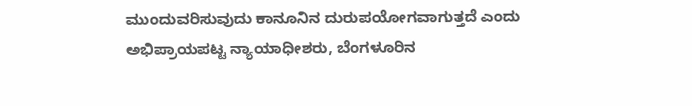ಮುಂದುವರಿಸುವುದು ಕಾನೂನಿನ ದುರುಪಯೋಗವಾಗುತ್ತದೆ ಎಂದು ಅಭಿಪ್ರಾಯಪಟ್ಟ ನ್ಯಾಯಾಧೀಶರು, ಬೆಂಗಳೂರಿನ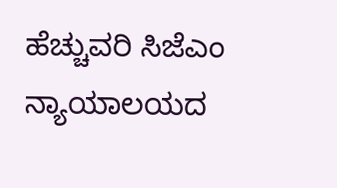ಹೆಚ್ಚುವರಿ ಸಿಜೆಎಂ ನ್ಯಾಯಾಲಯದ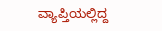ವ್ಯಾಪ್ತಿಯಲ್ಲಿದ್ದ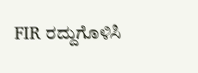FIR ರದ್ದುಗೊಳಿಸಿ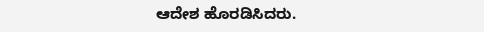ಆದೇಶ ಹೊರಡಿಸಿದರು.